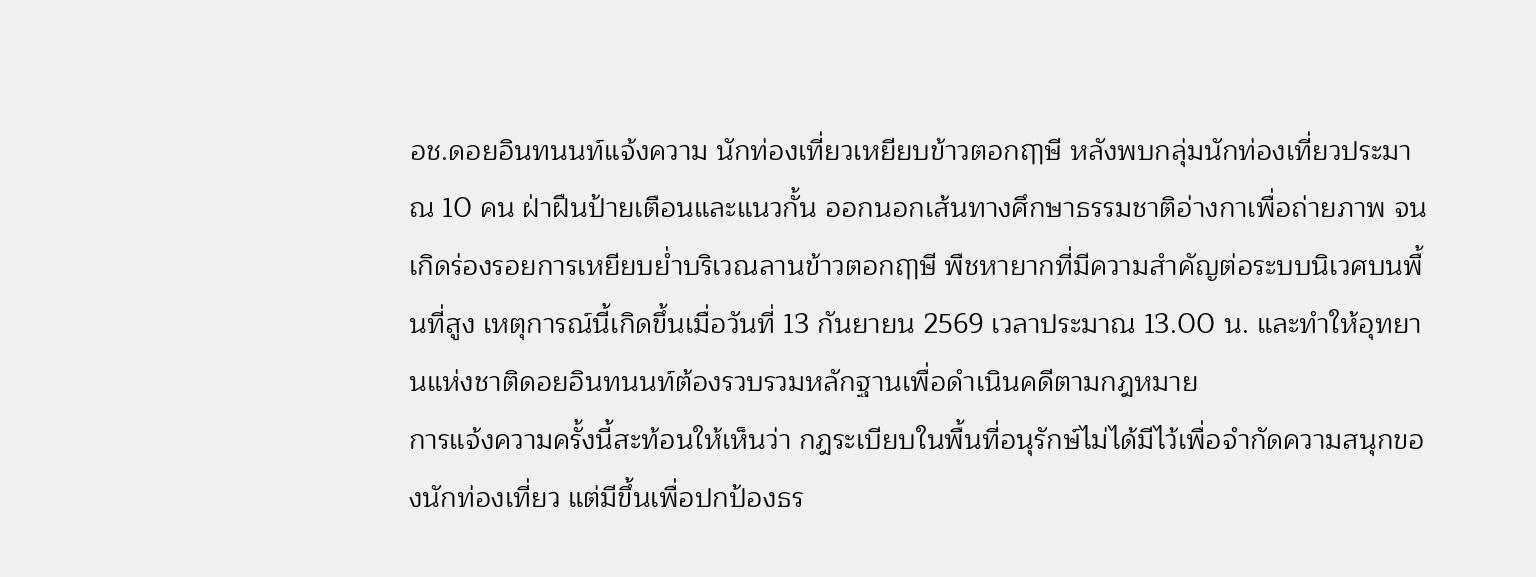อช.ดอยอินทนนท์แจ้งความ นักท่องเที่ยวเหยียบข้าวตอกฤๅษี หลังพบกลุ่มนักท่องเที่ยวประมาณ 10 คน ฝ่าฝืนป้ายเตือนและแนวกั้น ออกนอกเส้นทางศึกษาธรรมชาติอ่างกาเพื่อถ่ายภาพ จนเกิดร่องรอยการเหยียบย่ำบริเวณลานข้าวตอกฤๅษี พืชหายากที่มีความสำคัญต่อระบบนิเวศบนพื้นที่สูง เหตุการณ์นี้เกิดขึ้นเมื่อวันที่ 13 กันยายน 2569 เวลาประมาณ 13.00 น. และทำให้อุทยานแห่งชาติดอยอินทนนท์ต้องรวบรวมหลักฐานเพื่อดำเนินคดีตามกฎหมาย
การแจ้งความครั้งนี้สะท้อนให้เห็นว่า กฎระเบียบในพื้นที่อนุรักษ์ไม่ได้มีไว้เพื่อจำกัดความสนุกของนักท่องเที่ยว แต่มีขึ้นเพื่อปกป้องธร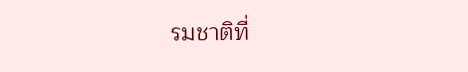รมชาติที่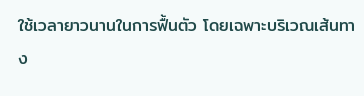ใช้เวลายาวนานในการฟื้นตัว โดยเฉพาะบริเวณเส้นทาง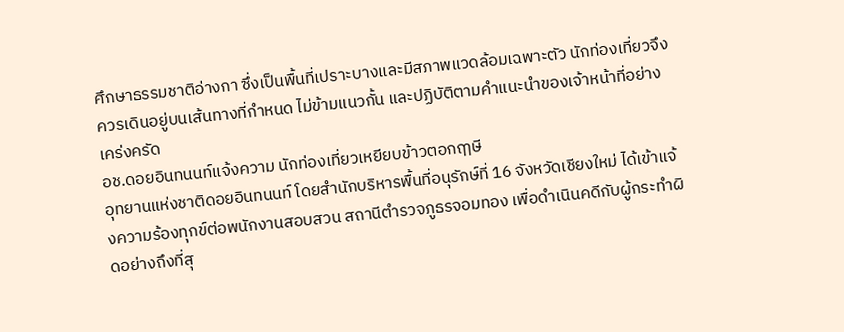ศึกษาธรรมชาติอ่างกา ซึ่งเป็นพื้นที่เปราะบางและมีสภาพแวดล้อมเฉพาะตัว นักท่องเที่ยวจึงควรเดินอยู่บนเส้นทางที่กำหนด ไม่ข้ามแนวกั้น และปฏิบัติตามคำแนะนำของเจ้าหน้าที่อย่างเคร่งครัด
อช.ดอยอินทนนท์แจ้งความ นักท่องเที่ยวเหยียบข้าวตอกฤๅษี
อุทยานแห่งชาติดอยอินทนนท์ โดยสำนักบริหารพื้นที่อนุรักษ์ที่ 16 จังหวัดเชียงใหม่ ได้เข้าแจ้งความร้องทุกข์ต่อพนักงานสอบสวน สถานีตำรวจภูธรจอมทอง เพื่อดำเนินคดีกับผู้กระทำผิดอย่างถึงที่สุ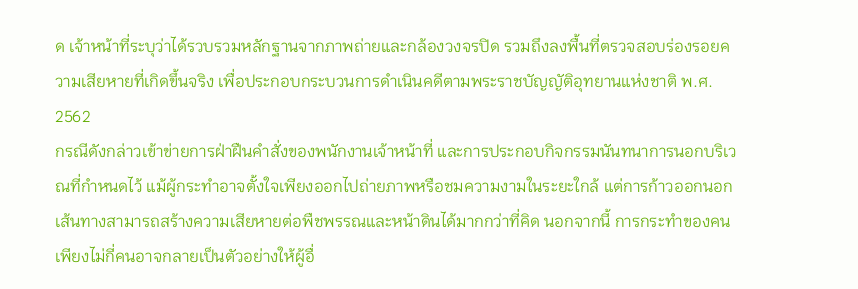ด เจ้าหน้าที่ระบุว่าได้รวบรวมหลักฐานจากภาพถ่ายและกล้องวงจรปิด รวมถึงลงพื้นที่ตรวจสอบร่องรอยความเสียหายที่เกิดขึ้นจริง เพื่อประกอบกระบวนการดำเนินคดีตามพระราชบัญญัติอุทยานแห่งชาติ พ.ศ. 2562
กรณีดังกล่าวเข้าข่ายการฝ่าฝืนคำสั่งของพนักงานเจ้าหน้าที่ และการประกอบกิจกรรมนันทนาการนอกบริเวณที่กำหนดไว้ แม้ผู้กระทำอาจตั้งใจเพียงออกไปถ่ายภาพหรือชมความงามในระยะใกล้ แต่การก้าวออกนอกเส้นทางสามารถสร้างความเสียหายต่อพืชพรรณและหน้าดินได้มากกว่าที่คิด นอกจากนี้ การกระทำของคนเพียงไม่กี่คนอาจกลายเป็นตัวอย่างให้ผู้อื่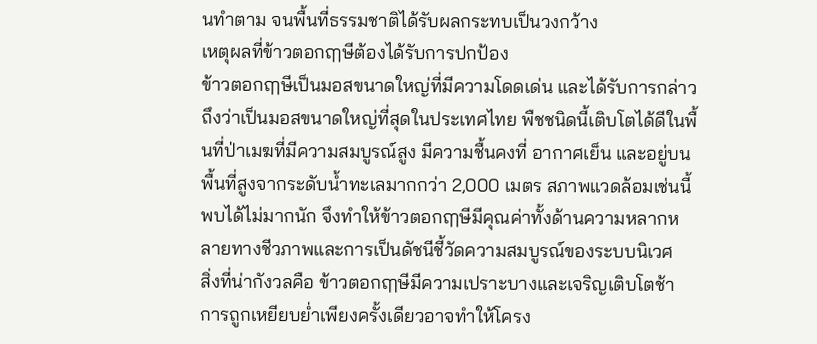นทำตาม จนพื้นที่ธรรมชาติได้รับผลกระทบเป็นวงกว้าง
เหตุผลที่ข้าวตอกฤๅษีต้องได้รับการปกป้อง
ข้าวตอกฤๅษีเป็นมอสขนาดใหญ่ที่มีความโดดเด่น และได้รับการกล่าวถึงว่าเป็นมอสขนาดใหญ่ที่สุดในประเทศไทย พืชชนิดนี้เติบโตได้ดีในพื้นที่ป่าเมฆที่มีความสมบูรณ์สูง มีความชื้นคงที่ อากาศเย็น และอยู่บนพื้นที่สูงจากระดับน้ำทะเลมากกว่า 2,000 เมตร สภาพแวดล้อมเช่นนี้พบได้ไม่มากนัก จึงทำให้ข้าวตอกฤๅษีมีคุณค่าทั้งด้านความหลากหลายทางชีวภาพและการเป็นดัชนีชี้วัดความสมบูรณ์ของระบบนิเวศ
สิ่งที่น่ากังวลคือ ข้าวตอกฤๅษีมีความเปราะบางและเจริญเติบโตช้า การถูกเหยียบย่ำเพียงครั้งเดียวอาจทำให้โครง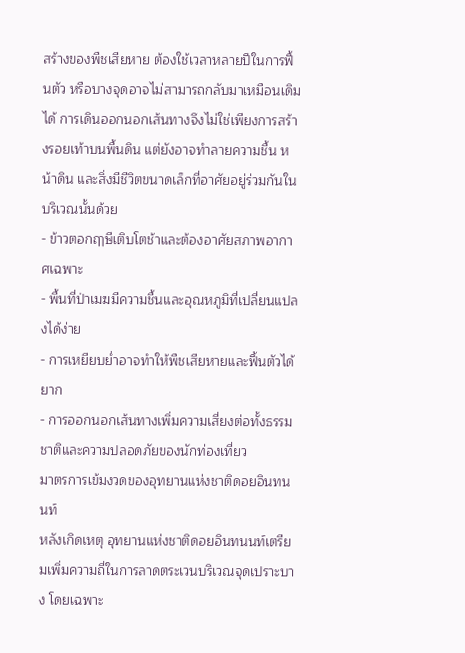สร้างของพืชเสียหาย ต้องใช้เวลาหลายปีในการฟื้นตัว หรือบางจุดอาจไม่สามารถกลับมาเหมือนเดิมได้ การเดินออกนอกเส้นทางจึงไม่ใช่เพียงการสร้างรอยเท้าบนพื้นดิน แต่ยังอาจทำลายความชื้น หน้าดิน และสิ่งมีชีวิตขนาดเล็กที่อาศัยอยู่ร่วมกันในบริเวณนั้นด้วย
- ข้าวตอกฤๅษีเติบโตช้าและต้องอาศัยสภาพอากาศเฉพาะ
- พื้นที่ป่าเมฆมีความชื้นและอุณหภูมิที่เปลี่ยนแปลงได้ง่าย
- การเหยียบย่ำอาจทำให้พืชเสียหายและฟื้นตัวได้ยาก
- การออกนอกเส้นทางเพิ่มความเสี่ยงต่อทั้งธรรมชาติและความปลอดภัยของนักท่องเที่ยว
มาตรการเข้มงวดของอุทยานแห่งชาติดอยอินทนนท์
หลังเกิดเหตุ อุทยานแห่งชาติดอยอินทนนท์เตรียมเพิ่มความถี่ในการลาดตระเวนบริเวณจุดเปราะบาง โดยเฉพาะ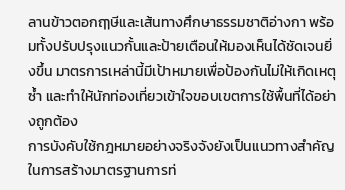ลานข้าวตอกฤๅษีและเส้นทางศึกษาธรรมชาติอ่างกา พร้อมทั้งปรับปรุงแนวกั้นและป้ายเตือนให้มองเห็นได้ชัดเจนยิ่งขึ้น มาตรการเหล่านี้มีเป้าหมายเพื่อป้องกันไม่ให้เกิดเหตุซ้ำ และทำให้นักท่องเที่ยวเข้าใจขอบเขตการใช้พื้นที่ได้อย่างถูกต้อง
การบังคับใช้กฎหมายอย่างจริงจังยังเป็นแนวทางสำคัญในการสร้างมาตรฐานการท่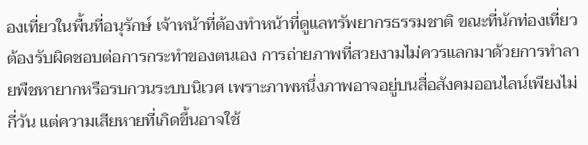องเที่ยวในพื้นที่อนุรักษ์ เจ้าหน้าที่ต้องทำหน้าที่ดูแลทรัพยากรธรรมชาติ ขณะที่นักท่องเที่ยวต้องรับผิดชอบต่อการกระทำของตนเอง การถ่ายภาพที่สวยงามไม่ควรแลกมาด้วยการทำลายพืชหายากหรือรบกวนระบบนิเวศ เพราะภาพหนึ่งภาพอาจอยู่บนสื่อสังคมออนไลน์เพียงไม่กี่วัน แต่ความเสียหายที่เกิดขึ้นอาจใช้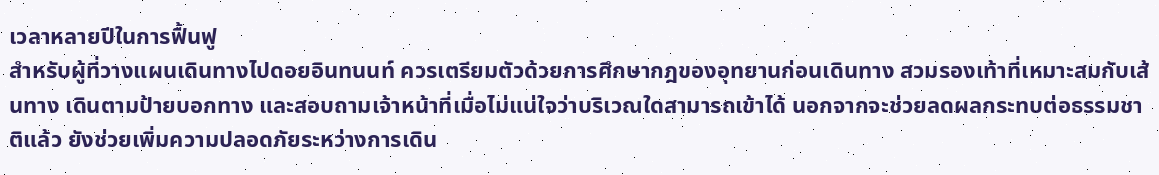เวลาหลายปีในการฟื้นฟู
สำหรับผู้ที่วางแผนเดินทางไปดอยอินทนนท์ ควรเตรียมตัวด้วยการศึกษากฎของอุทยานก่อนเดินทาง สวมรองเท้าที่เหมาะสมกับเส้นทาง เดินตามป้ายบอกทาง และสอบถามเจ้าหน้าที่เมื่อไม่แน่ใจว่าบริเวณใดสามารถเข้าได้ นอกจากจะช่วยลดผลกระทบต่อธรรมชาติแล้ว ยังช่วยเพิ่มความปลอดภัยระหว่างการเดิน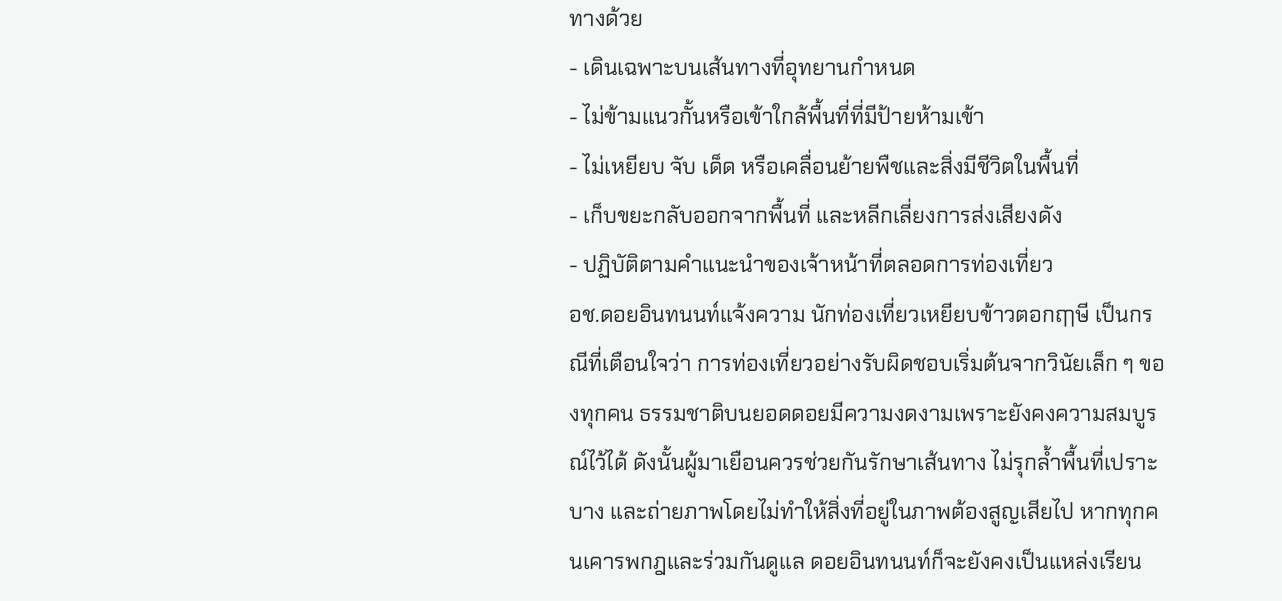ทางด้วย
- เดินเฉพาะบนเส้นทางที่อุทยานกำหนด
- ไม่ข้ามแนวกั้นหรือเข้าใกล้พื้นที่ที่มีป้ายห้ามเข้า
- ไม่เหยียบ จับ เด็ด หรือเคลื่อนย้ายพืชและสิ่งมีชีวิตในพื้นที่
- เก็บขยะกลับออกจากพื้นที่ และหลีกเลี่ยงการส่งเสียงดัง
- ปฏิบัติตามคำแนะนำของเจ้าหน้าที่ตลอดการท่องเที่ยว
อช.ดอยอินทนนท์แจ้งความ นักท่องเที่ยวเหยียบข้าวตอกฤๅษี เป็นกรณีที่เตือนใจว่า การท่องเที่ยวอย่างรับผิดชอบเริ่มต้นจากวินัยเล็ก ๆ ของทุกคน ธรรมชาติบนยอดดอยมีความงดงามเพราะยังคงความสมบูรณ์ไว้ได้ ดังนั้นผู้มาเยือนควรช่วยกันรักษาเส้นทาง ไม่รุกล้ำพื้นที่เปราะบาง และถ่ายภาพโดยไม่ทำให้สิ่งที่อยู่ในภาพต้องสูญเสียไป หากทุกคนเคารพกฎและร่วมกันดูแล ดอยอินทนนท์ก็จะยังคงเป็นแหล่งเรียน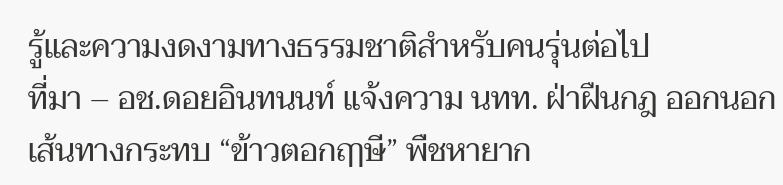รู้และความงดงามทางธรรมชาติสำหรับคนรุ่นต่อไป
ที่มา – อช.ดอยอินทนนท์ แจ้งความ นทท. ฝ่าฝืนกฎ ออกนอกเส้นทางกระทบ “ข้าวตอกฤๅษี” พืชหายาก